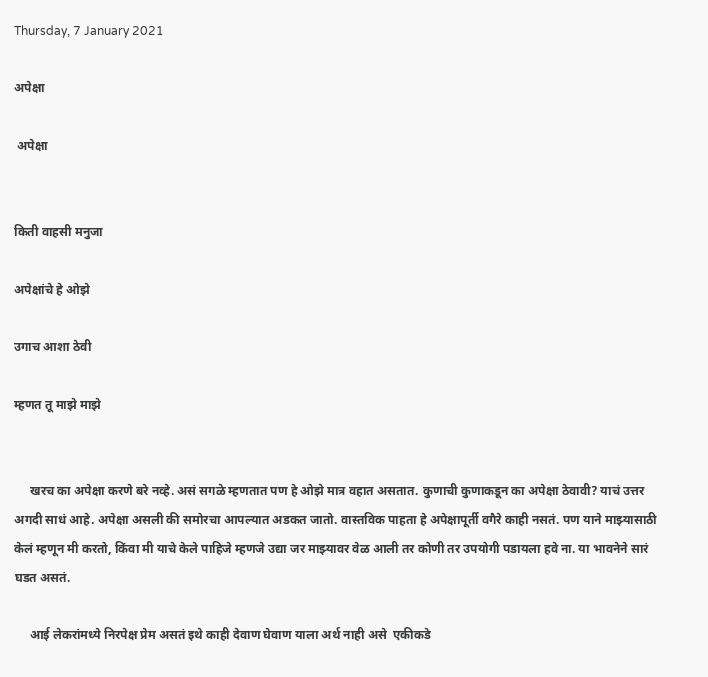Thursday, 7 January 2021

अपेक्षा

 अपेक्षा


किती वाहसी मनुजा

अपेक्षांचे हे ओझे

उगाच आशा ठेवी

म्हणत तू माझे माझे


     खरच का अपेक्षा करणे बरे नव्हे. असं सगळे म्हणतात पण हे ओझे मात्र वहात असतात. कुणाची कुणाकडून का अपेक्षा ठेवावी? याचं उत्तर अगदी साधं आहे. अपेक्षा असली की समोरचा आपल्यात अडकत जातो. वास्तविक पाहता हे अपेक्षापूर्ती वगैरे काही नसतं. पण याने माझ्यासाठी केलं म्हणून मी करतो, किंवा मी याचे केले पाहिजे म्हणजे उद्या जर माझ्यावर वेळ आली तर कोणी तर उपयोगी पडायला हवे ना. या भावनेने सारं घडत असतं.

     आई लेकरांमध्ये निरपेक्ष प्रेम असतं इथे काही देवाण घेवाण याला अर्थ नाही असे  एकीकडे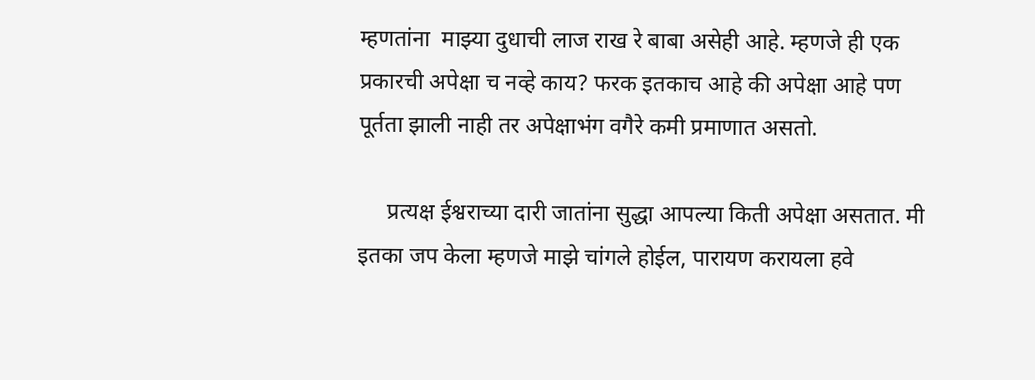म्हणतांना  माझ्या दुधाची लाज राख रे बाबा असेही आहे. म्हणजे ही एक  प्रकारची अपेक्षा च नव्हे काय? फरक इतकाच आहे की अपेक्षा आहे पण पूर्तता झाली नाही तर अपेक्षाभंग वगैरे कमी प्रमाणात असतो.

     प्रत्यक्ष ईश्वराच्या दारी जातांना सुद्धा आपल्या किती अपेक्षा असतात. मी इतका जप केला म्हणजे माझे चांगले होईल, पारायण करायला हवे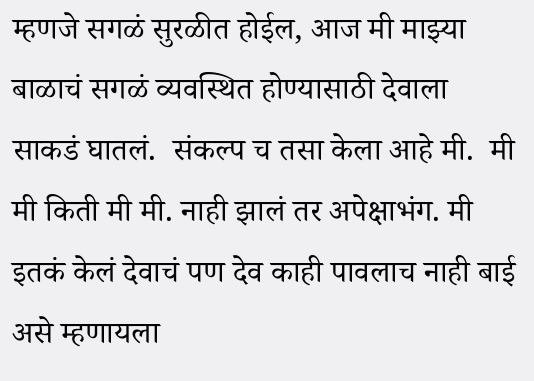म्हणजे सगळं सुरळीत होईल, आज मी माझ्या बाळाचं सगळं व्यवस्थित होण्यासाठी देवाला साकडं घातलं.  संकल्प च तसा केला आहे मी.  मी मी किती मी मी. नाही झालं तर अपेक्षाभंग. मी इतकं केलं देवाचं पण देव काही पावलाच नाही बाई असे म्हणायला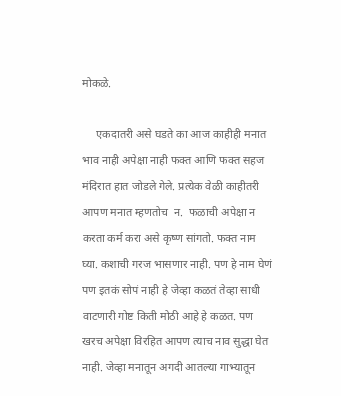मोकळे.

     एकदातरी असे घडते का आज काहीही मनात भाव नाही अपेक्षा नाही फक्त आणि फक्त सहज मंदिरात हात जोडले गेले. प्रत्येक वेळी काहीतरी आपण मनात म्हणतोच  न.  फळाची अपेक्षा न करता कर्म करा असे कृष्ण सांगतो. फक्त नाम घ्या. कशाची गरज भासणार नाही. पण हे नाम घेणं पण इतकं सोपं नाही हे जेव्हा कळतं तेव्हा साधी वाटणारी गोष्ट किती मोठी आहे हे कळत. पण  खरच अपेक्षा विरहित आपण त्याच नाव सुद्धा घेत नाही. जेव्हा मनातून अगदी आतल्या गाभ्यातून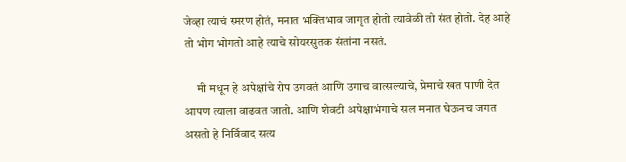जेव्हा त्याचं स्मरण होतं, मनात भक्तिभाव जागृत होतो त्यावेळी तो संत होतो. देह आहे तो भोग भोगतो आहे त्याचे सोयरसुतक संतांना नसतं.

     मी मधून हे अपेक्षांचे रोप उगवतं आणि उगाच वात्सल्याचे, प्रेमाचे खत पाणी देत आपण त्याला वाढवत जातो. आणि शेवटी अपेक्षाभंगाचे सल मनात घेऊनच जगत असतो हे निर्विवाद सत्य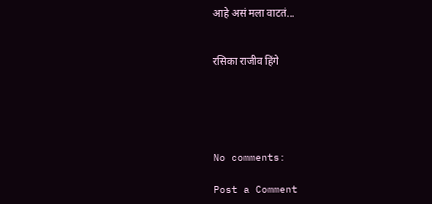आहे असं मला वाटतं...


रसिका राजीव हिंगे





No comments:

Post a Comment